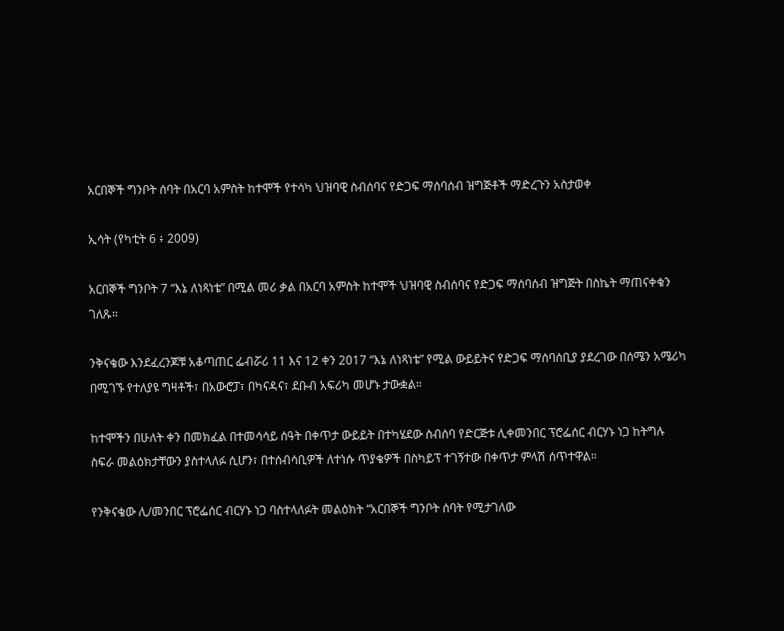አርበኞች ግንቦት ሰባት በአርባ አምስት ከተሞች የተሳካ ህዝባዊ ስብሰባና የድጋፍ ማሰባሰብ ዝግጅቶች ማድረጉን አስታወቀ

ኢሳት (የካቲት 6 ፥ 2009)

አርበኞች ግንቦት 7 “እኔ ለነጻነቴ” በሚል መሪ ቃል በአርባ አምስት ከተሞች ህዝባዊ ስብሰባና የድጋፍ ማሰባሰብ ዝግጅት በስኬት ማጠናቀቁን ገለጹ።

ንቅናቄው እንደፈረንጆቹ አቆጣጠር ፌብሯሪ 11 እና 12 ቀን 2017 “እኔ ለነጻነቴ” የሚል ውይይትና የድጋፍ ማሰባሰቢያ ያደረገው በሰሜን አሜሪካ በሚገኙ የተለያዩ ግዛቶች፣ በአውሮፓ፣ በካናዳና፣ ደቡብ አፍሪካ መሆኑ ታውቋል።

ከተሞችን በሁለት ቀን በመክፈል በተመሳሳይ ሰዓት በቀጥታ ውይይት በተካሄደው ስብሰባ የድርጅቱ ሊቀመንበር ፕሮፌሰር ብርሃኑ ነጋ ከትግሉ ስፍራ መልዕክታቸውን ያስተላለፉ ሲሆን፣ በተሰብሳቢዎች ለተነሱ ጥያቄዎች በስካይፕ ተገኝተው በቀጥታ ምላሽ ሰጥተዋል።

የንቅናቄው ሊ/መንበር ፕሮፌሰር ብርሃኑ ነጋ ባስተላለፉት መልዕክት “አርበኞች ግንቦት ሰባት የሚታገለው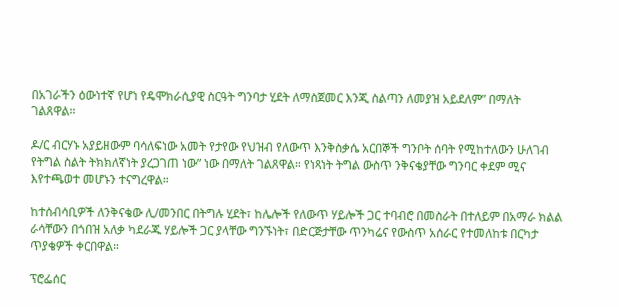በአገራችን ዕውነተኛ የሆነ የዴሞክራሲያዊ ስርዓት ግንባታ ሂደት ለማስጀመር እንጂ ስልጣን ለመያዝ አይደለም” በማለት ገልጸዋል።

ዶ/ር ብርሃኑ አያይዘውም ባሳለፍነው አመት የታየው የህዝብ የለውጥ እንቅስቃሴ አርበኞች ግንቦት ሰባት የሚከተለውን ሁለገብ የትግል ስልት ትክክለኛነት ያረጋገጠ ነው” ነው በማለት ገልጸዋል። የነጻነት ትግል ውስጥ ንቅናቄያቸው ግንባር ቀደም ሚና እየተጫወተ መሆኑን ተናግረዋል።

ከተሰብሳቢዎች ለንቅናቄው ሊ/መንበር በትግሉ ሂደት፣ ከሌሎች የለውጥ ሃይሎች ጋር ተባብሮ በመስራት በተለይም በአማራ ክልል ራሳቸውን በጎበዝ አለቃ ካደራጁ ሃይሎች ጋር ያላቸው ግንኙነት፣ በድርጅታቸው ጥንካሬና የውስጥ አሰራር የተመለከቱ በርካታ ጥያቄዎች ቀርበዋል።

ፕሮፌሰር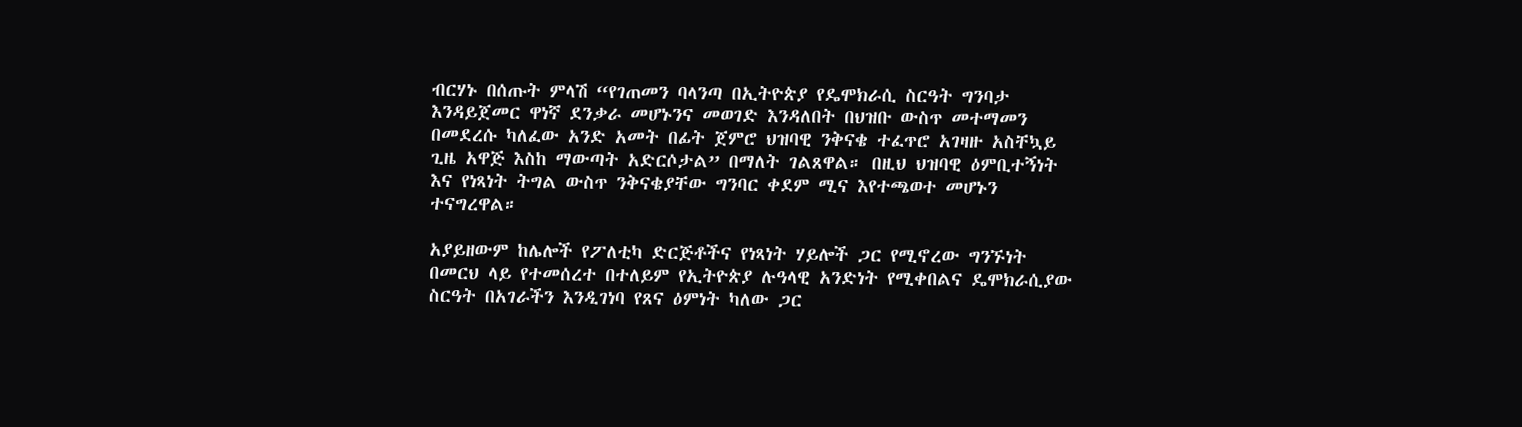ብርሃኑ በሰጡት ምላሽ “የገጠመን ባላንጣ በኢትዮጵያ የዴሞክራሲ ስርዓት ግንባታ እንዳይጀመር ዋነኛ ደንቃራ መሆኑንና መወገድ እንዳለበት በህዝቡ ውስጥ መተማመን በመደረሱ ካለፈው አንድ አመት በፊት ጀምሮ ህዝባዊ ንቅናቄ ተፈጥሮ አገዛዙ አስቸኳይ ጊዜ አዋጅ እስከ ማውጣት አድርሶታል” በማለት ገልጸዋል። በዚህ ህዝባዊ ዕምቢተኝነት እና የነጻነት ትግል ውስጥ ንቅናቄያቸው ግንባር ቀደም ሚና እየተጫወተ መሆኑን ተናግረዋል።

አያይዘውም ከሌሎች የፖለቲካ ድርጅቶችና የነጻነት ሃይሎች ጋር የሚኖረው ግንኙነት በመርህ ላይ የተመሰረተ በተለይም የኢትዮጵያ ሉዓላዊ አንድነት የሚቀበልና ዴሞክራሲያው ስርዓት በአገራችን እንዲገነባ የጸና ዕምነት ካለው ጋር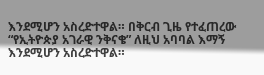እንደሚሆን አስረድተዋል። በቅርብ ጊዜ የተፈጠረው “የኢትዮጵያ አገራዊ ንቅናቄ” ለዚህ አባባል እማኝ እንደሚሆን አስረድተዋል።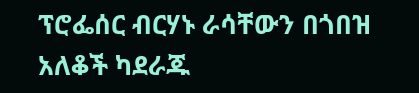ፕሮፌሰር ብርሃኑ ራሳቸውን በጎበዝ አለቆች ካደራጁ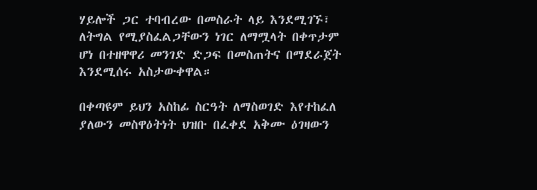ሃይሎች ጋር ተባብረው በመስራት ላይ እንደሚገኙ፣ ለትግል የሚያስፈልጋቸውን ነገር ለማሟላት በቀጥታም ሆነ በተዘዋዋሪ መንገድ ድጋፍ በመስጠትና በማደራጀት እንደሚሰሩ አስታውቀዋል።

በቀጣዩም ይህን አስከፊ ስርዓት ለማስወገድ እየተከፈለ ያለውን መስዋዕትነት ህዝቡ በፈቀደ አቅሙ ዕገዛውን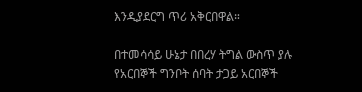እንዲያደርግ ጥሪ አቅርበዋል።

በተመሳሳይ ሁኔታ በበረሃ ትግል ውስጥ ያሉ የአርበኞች ግንቦት ሰባት ታጋይ አርበኞች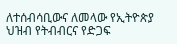ለተሰብሳቢውና ለመላው የኢትዮጵያ ህዝብ የትብብርና የድጋፍ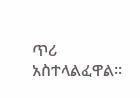ጥሪ አስተላልፈዋል።